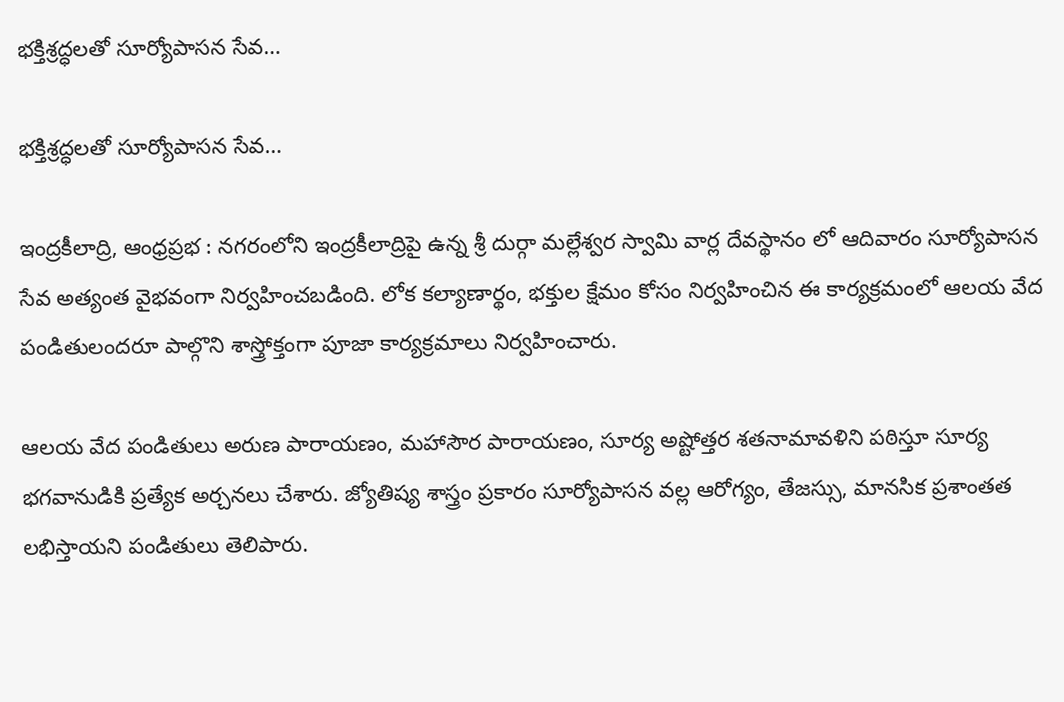భక్తిశ్రద్ధలతో సూర్యోపాసన సేవ…

భక్తిశ్రద్ధలతో సూర్యోపాసన సేవ…

ఇంద్రకీలాద్రి, ఆంధ్రప్రభ : నగరంలోని ఇంద్రకీలాద్రిపై ఉన్న శ్రీ దుర్గా మల్లేశ్వర స్వామి వార్ల దేవస్థానం లో ఆదివారం సూర్యోపాసన సేవ అత్యంత వైభవంగా నిర్వహించబడింది. లోక కల్యాణార్థం, భక్తుల క్షేమం కోసం నిర్వహించిన ఈ కార్యక్రమంలో ఆలయ వేద పండితులందరూ పాల్గొని శాస్త్రోక్తంగా పూజా కార్యక్రమాలు నిర్వహించారు.

ఆలయ వేద పండితులు అరుణ పారాయణం, మహాసౌర పారాయణం, సూర్య అష్టోత్తర శతనామావళిని పఠిస్తూ సూర్య భగవానుడికి ప్రత్యేక అర్చనలు చేశారు. జ్యోతిష్య శాస్త్రం ప్రకారం సూర్యోపాసన వల్ల ఆరోగ్యం, తేజస్సు, మానసిక ప్రశాంతత లభిస్తాయని పండితులు తెలిపారు.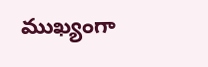ముఖ్యంగా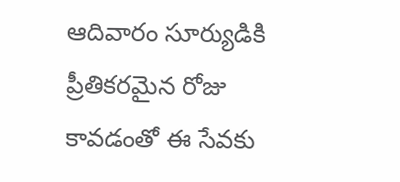ఆదివారం సూర్యుడికి ప్రీతికరమైన రోజు కావడంతో ఈ సేవకు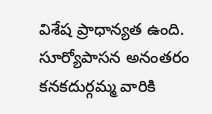విశేష ప్రాధాన్యత ఉంది. సూర్యోపాసన అనంతరం కనకదుర్గమ్మ వారికి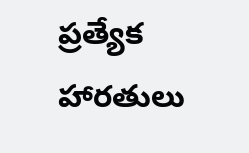ప్రత్యేక హారతులు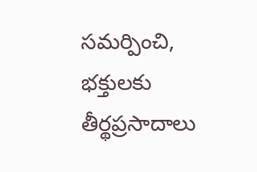సమర్పించి, భక్తులకు తీర్థప్రసాదాలు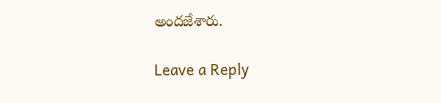అందజేశారు.

Leave a Reply